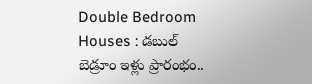Double Bedroom Houses : డబుల్ బెడ్రూం ఇళ్లు ప్రారంభం..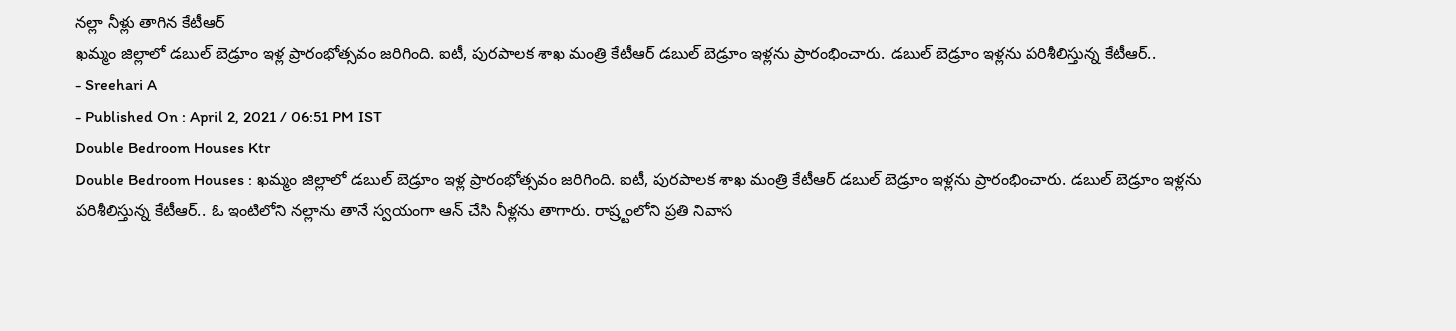నల్లా నీళ్లు తాగిన కేటీఆర్
ఖమ్మం జిల్లాలో డబుల్ బెడ్రూం ఇళ్ల ప్రారంభోత్సవం జరిగింది. ఐటీ, పురపాలక శాఖ మంత్రి కేటీఆర్ డబుల్ బెడ్రూం ఇళ్లను ప్రారంభించారు. డబుల్ బెడ్రూం ఇళ్లను పరిశీలిస్తున్న కేటీఆర్..
- Sreehari A
- Published On : April 2, 2021 / 06:51 PM IST
Double Bedroom Houses Ktr
Double Bedroom Houses : ఖమ్మం జిల్లాలో డబుల్ బెడ్రూం ఇళ్ల ప్రారంభోత్సవం జరిగింది. ఐటీ, పురపాలక శాఖ మంత్రి కేటీఆర్ డబుల్ బెడ్రూం ఇళ్లను ప్రారంభించారు. డబుల్ బెడ్రూం ఇళ్లను పరిశీలిస్తున్న కేటీఆర్.. ఓ ఇంటిలోని నల్లాను తానే స్వయంగా ఆన్ చేసి నీళ్లను తాగారు. రాష్ర్టంలోని ప్రతి నివాస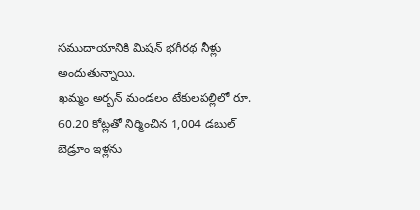సముదాయానికి మిషన్ భగీరథ నీళ్లు అందుతున్నాయి.
ఖమ్మం అర్బన్ మండలం టేకులపల్లిలో రూ. 60.20 కోట్లతో నిర్మించిన 1,004 డబుల్ బెడ్రూం ఇళ్లను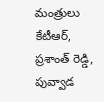మంత్రులు కేటీఆర్, ప్రశాంత్ రెడ్డి, పువ్వాడ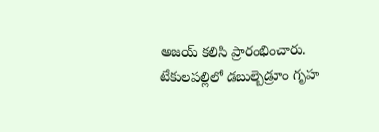అజయ్ కలిసి ప్రారంభించారు. టేకులపల్లిలో డబుల్బెడ్రూం గృహ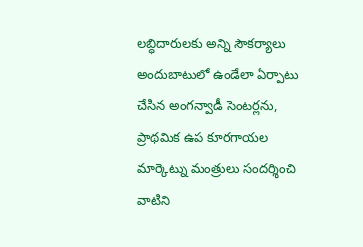లబ్ధిదారులకు అన్ని సౌకర్యాలు అందుబాటులో ఉండేలా ఏర్పాటు చేసిన అంగన్వాడీ సెంటర్లను, ప్రాథమిక ఉప కూరగాయల మార్కెట్ను మంత్రులు సందర్శించి వాటిని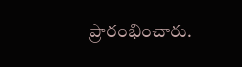ప్రారంభించారు.